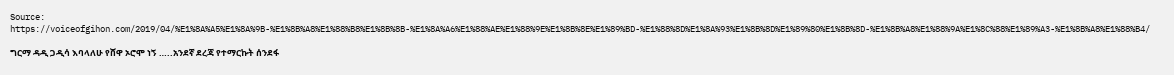Source: https://voiceofgihon.com/2019/04/%E1%8A%A5%E1%8A%9B-%E1%8B%A8%E1%88%B8%E1%8B%8B-%E1%8A%A6%E1%88%AE%E1%88%9E%E1%8B%8E%E1%89%BD-%E1%88%8D%E1%8A%93%E1%8B%8D%E1%89%80%E1%8B%8D-%E1%8B%A8%E1%88%9A%E1%8C%88%E1%89%A3-%E1%8B%A8%E1%88%B4/

ግርማ ዳዲ ጋዲሳ እባላለሁ የሸዋ ኦሮሞ ነኝ …..አንደኛ ደረጃ የተማርኩት ሰንደፋ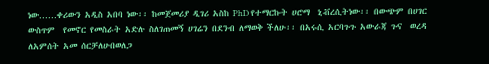ነው……ቀሪውን አዲስ አበባ ነው፡፡ ከመጀመሪያ ዲገሪ አስከ PhD የተማርኩት ሀሮማ  ኒቭረሲትነው፡፡ በውጭም በሀገር ውስጥም  የመኖር የመስራት አድሉ ስለገጠመኝ ሀገሬን በደንብ ለማወቅ ችለሁ፡፡ በአሩሲ አርባጉጉ አውራጃ ጉና  ወረዳ  ለአምሰት አመ ሰርቻለሁበወለጋ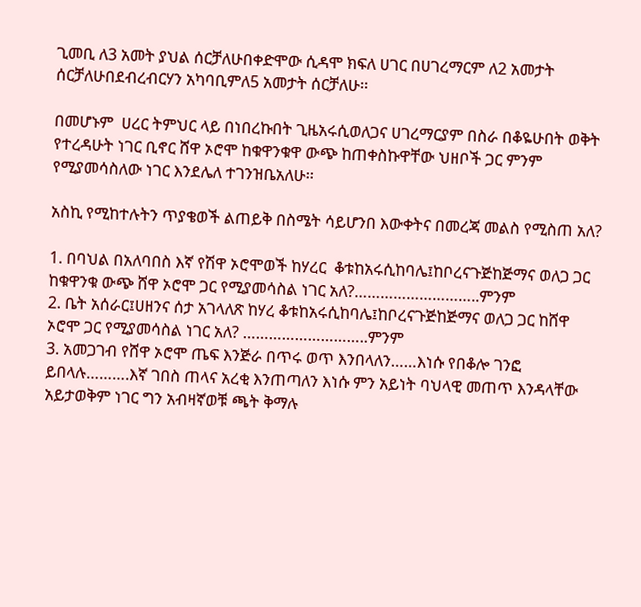ጊመቢ ለ3 አመት ያህል ሰርቻለሁበቀድሞው ሲዳሞ ክፍለ ሀገር በሀገረማርም ለ2 አመታት ሰርቻለሁበደብረብርሃን አካባቢምለ5 አመታት ሰርቻለሁ፡፡

በመሆኑም  ሀረር ትምህር ላይ በነበረኩበት ጊዜአሩሲወለጋና ሀገረማርያም በስራ በቆዬሁበት ወቅት የተረዳሁት ነገር ቢኖር ሸዋ ኦሮሞ ከቁዋንቁዋ ውጭ ከጠቀስኩዋቸው ህዘቦች ጋር ምንም የሚያመሳስለው ነገር እንደሌለ ተገንዝቤአለሁ፡፡

አስኪ የሚከተሉትን ጥያቄወች ልጠይቅ በስሜት ሳይሆንበ እውቀትና በመረጃ መልስ የሚስጠ አለ?

1. በባህል በአለባበስ እኛ የሽዋ ኦሮሞወች ከሃረር  ቆቱከአሩሲከባሌ፤ከቦረናጉጅከጅማና ወለጋ ጋር ከቁዋንቁ ውጭ ሸዋ ኦሮሞ ጋር የሚያመሳስል ነገር አለ?………………………..ምንም
2. ቤት አሰራር፤ሀዘንና ሰታ አገላለጽ ከሃረ ቆቱከአሩሲከባሌ፤ከቦረናጉጅከጅማና ወለጋ ጋር ከሸዋ ኦሮሞ ጋር የሚያመሳስል ነገር አለ? ………………………..ምንም
3. አመጋገብ የሸዋ ኦሮሞ ጤፍ እንጅራ በጥሩ ወጥ እንበላለን……እነሱ የበቆሎ ገንፎ ይበላሉ……….እኛ ገበስ ጠላና አረቂ እንጠጣለን እነሱ ምን አይነት ባህላዊ መጠጥ እንዳላቸው አይታወቅም ነገር ግን አብዛኛወቹ ጫት ቅማሉ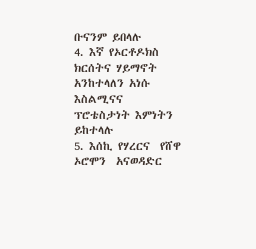ቡናንም ይበላሉ
4. እኛ የኦርቶዶክስ ክርሰትና ሃይማኖት አንከተላለን አነሱ እስልሚናና ፕሮቴስታነት እምነትን ይከተላሉ
5. እሰኪ የሃረርና  የሸዋ ኦሮሞን  አናወዳድር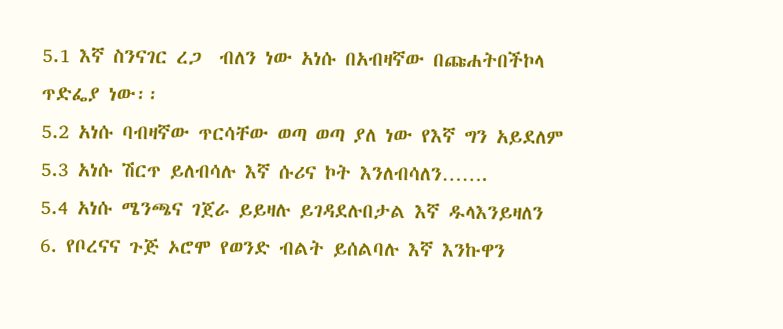5.1 እኛ ስንናገር ረጋ  ብለን ነው አነሱ በአብዛኛው በጩሐትበችኮላ ጥድፌያ ነው፡፡
5.2 አነሱ ባብዛኛው ጥርሳቸው ወጣ ወጣ ያለ ነው የእኛ ግን አይደለም
5.3 አነሱ ሽርጥ ይለብሳሉ እኛ ሱሪና ኮት እንለብሳለን…….
5.4 አነሱ ሜንጫና ገጀራ ይይዛሉ ይገዳደሉበታል እኛ ዱላእንይዛለን
6. የቦረናና ጉጅ ኦሮሞ የወንድ ብልት ይሰልባሉ እኛ እንኩዋን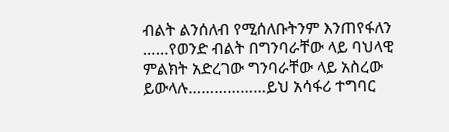ብልት ልንሰለብ የሚሰለቡትንም እንጠየፋለን ……የወንድ ብልት በግንባራቸው ላይ ባህላዊ ምልክት አድረገው ግንባራቸው ላይ አስረው ይውላሉ………………ይህ አሳፋሪ ተግባር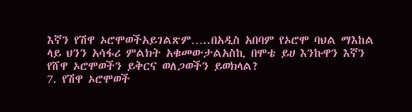እኛን የሽዋ ኦሮሞወችአይገልጽም…..በአዲስ አበባም የኦሮሞ ባህል ማእከል ላይ ህንን አሳፋሪ ምልክት አቁመውታልአስኪ በሞቴ ይሀ እንኩዋን እኛን የሸዋ ኦሮሞወችን ይቅርና ወለጋወችን ይወክላል?
7. የሽዋ ኦሮሞወች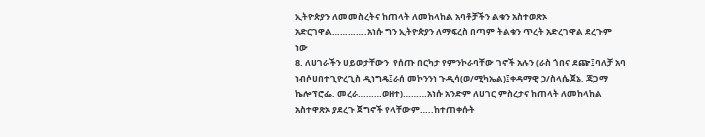ኢትዮጵያን ለመመስረትና ከጠላት ለመከላከል አባቶቻችን ልቁን አስተወጽኦ አድርገዋል………….አነሱ ግን ኢትዮጵያን ለማፍረስ በጣም ትልቁን ጥረት አድረገዋል ደረጉም ነው
8. ለሀገራችን ሀይወታቸውን  የሰጡ በርካታ የምንኮራባቸው ገኖች አሉን (ራስ ጎበና ደጬ፤ባለቻ አባ ነብሶሀበተጊዮረጊስ ዲነግዴ፤ራሰ መኮንንነ ጉዲሳ(ወ/ሚካኤል)፤ቀዳማዊ ኃ/ስላሴጀኔ. ጃጋማ ኬሎፕሮፌ. መረራ………ወዘተ)………አነሱ አንድም ለሀገር ምስረታና ከጠላት ለመከላከል አስተዋጽኦ ያደረጉ ጀግኖች የላቸውም…..ከተጠቀሱት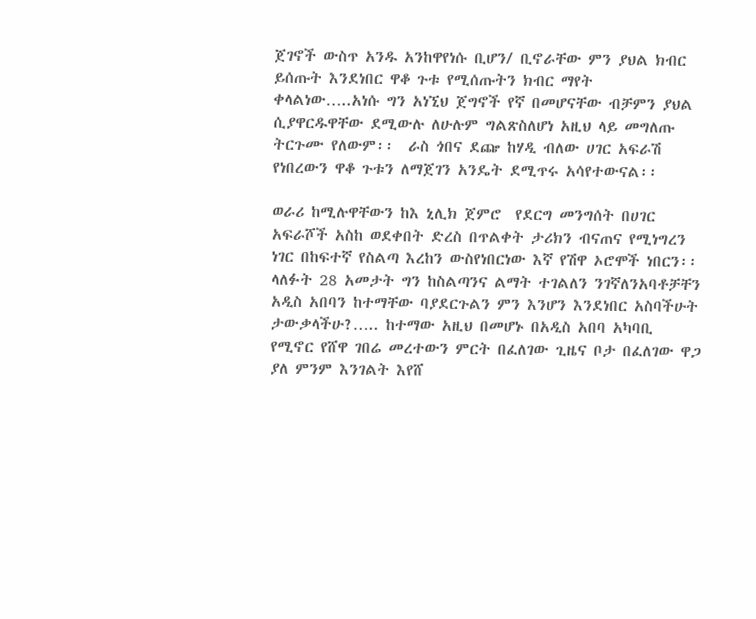ጀገኖች ውስጥ አንዱ አንከዋየነሱ ቢሆን/ ቢኖራቸው ምን ያህል ክብር ይሰጡት እንደነበር ዋቆ ጉቱ የሚሰጡትን ክብር ማየት ቀላልነው…..አነሱ ግን አነኚህ ጀግኖች የኛ በመሆናቸው ብቻምን ያህል ሲያዋርዱዋቸው ደሚውሉ ለሁሉም ግልጽስለሆነ አዚህ ላይ መግለጡ ትርጉሙ የለውም፡፡  ራስ ጎበና ደጬ ከሃዲ ብለው ሀገር አፍራሽ የነበረውን ዋቆ ጉቱን ለማጀገን አንዴት ደሚጥሩ አሳየተውናል፡፡

ወራሪ ከሚሉዋቸውን ከእ ኒሊክ ጀምሮ  የደርግ መንግሰት በሀገር አፍራሾች አስከ ወደቀበት ድረስ በጥልቀት ታሪክን ብናጠና የሚነግረን ነገር በከፍተኛ የስልጣ እረከን ውስየነበርነው እኛ የሽዋ ኦሮሞች ነበርን፡፡ ላለፉት 28 አመታት ግን ከስልጣንና ልማት ተገልለን ንገኛለንአባቶቻቸን አዲስ አበባን ከተማቸው ባያደርጉልን ምን እንሆን እንደነበር አስባችሁት ታውቃላችሁ?….. ከተማው አዚህ በመሆኑ በአዲስ አበባ አካባቢ የሚኖር የሸዋ ገበሬ መረተውን ምርት በፈለገው ጊዜና ቦታ በፈለገው ዋጋ ያለ ምንም እንገልት እየሸ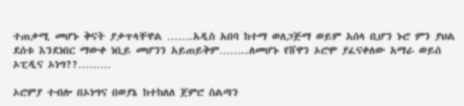ተጠቃሚ መሆኑ ቅናት ያቃጥላቸዋል …….አዲስ አበባ ከተማ ወለጋጅማ ወይም አሰላ ቢሆን ኑሮ ምን ያህል  ደሰቱ እንደነበር ማውቀ ነቢይ መሆንን አይጠይቅም……..ለመሆኑ የሸዋን ኦሮሞ ያፈናቀለው አማራ ወይሰ ኦፒዲና ኦነግ??………

ኦሮምያ ተብሎ በኦነግና በወያኔ ከተከለለ ጀምሮ ስልጣን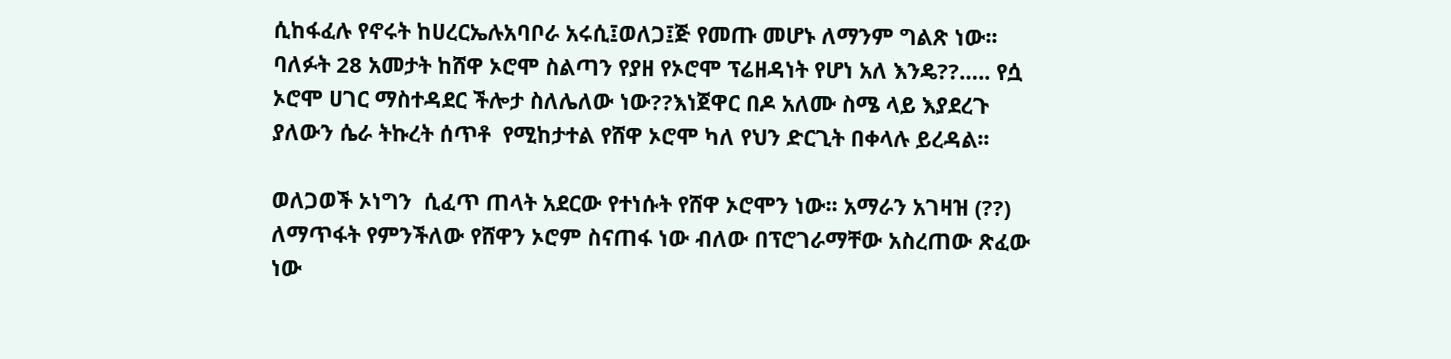ሲከፋፈሉ የኖሩት ከሀረርኤሉአባቦራ አሩሲ፤ወለጋ፤ጅ የመጡ መሆኑ ለማንም ግልጽ ነው፡፡ ባለፉት 28 አመታት ከሸዋ ኦሮሞ ስልጣን የያዘ የኦሮሞ ፕሬዘዳነት የሆነ አለ እንዴ??….. የሷ ኦሮሞ ሀገር ማስተዳደር ችሎታ ስለሌለው ነው??እነጀዋር በዶ አለሙ ስሜ ላይ እያደረጉ ያለውን ሴራ ትኩረት ሰጥቶ  የሚከታተል የሸዋ ኦሮሞ ካለ የህን ድርጊት በቀላሉ ይረዳል፡፡

ወለጋወች ኦነግን  ሲፈጥ ጠላት አደርው የተነሱት የሸዋ ኦሮሞን ነው፡፡ አማራን አገዛዝ (??) ለማጥፋት የምንችለው የሸዋን ኦሮም ስናጠፋ ነው ብለው በፕሮገራማቸው አስረጠው ጽፈው ነው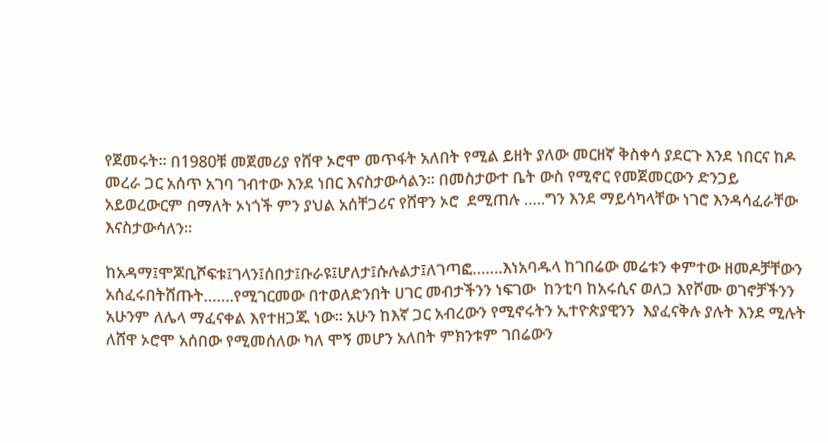የጀመሩት፡፡ በ1980ቹ መጀመሪያ የሸዋ ኦሮሞ መጥፋት አለበት የሚል ይዘት ያለው መርዘኛ ቅስቀሳ ያደርጉ እንደ ነበርና ከዶ መረራ ጋር አሰጥ አገባ ገብተው እንደ ነበር እናስታውሳልን፡፡ በመስታውተ ቤት ውስ የሚኖር የመጀመርውን ድንጋይ አይወረውርም በማለት ኦነጎች ምን ያህል አሰቸጋሪና የሸዋን ኦሮ  ደሚጠሉ …..ግን እንደ ማይሳካላቸው ነገሮ እንዳሳፈራቸው እናስታውሳለን፡፡

ከአዳማ፤ሞጆቢሾፍቱ፤ገላን፤ሰበታ፤ቡራዩ፤ሆለታ፤ሱሉልታ፤ለገጣፎ…….እነአባዱላ ከገበሬው መሬቱን ቀምተው ዘመዶቻቸውን አሰፈሩበትሸጡት…….የሚገርመው በተወለድንበት ሀገር መብታችንን ነፍገው  ከንቲባ ከአሩሲና ወለጋ እየሾሙ ወገኖቻችንን  አሁንም ለሌላ ማፈናቀል እየተዘጋጁ ነው፡፡ አሁን ከእኛ ጋር አብረውን የሚኖሩትን ኢተዮጵያዊንን  እያፈናቅሉ ያሉት እንደ ሚሉት ለሸዋ ኦሮሞ አሰበው የሚመሰለው ካለ ሞኝ መሆን አለበት ምክንቱም ገበሬውን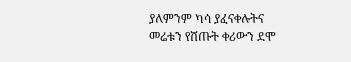ያለምንም ካሳ ያፈናቀሉትና መሬቱን የሸጡት ቀሪውን ደሞ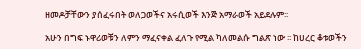ዘመዶቻቸውን ያሰፈሩበት ወለጋወችና አሩሲወች እንጅ አማራወች አይደሉም፡፡

አሁን በግፍ ኑዋሪወቹን ለምን ማፈናቀል ፈለጉ የሚል ካለመልሱ ግልጽ ነው ፡፡ ከሀረር ቆቱወችን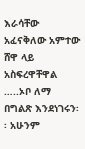እራሳቸው አፈናቅለው አምተው   ሸዋ ላይ አስፍረዋቸዋል …..ኦቦ ለማ በግልጽ እንደነገሩን፡፡ አሁንም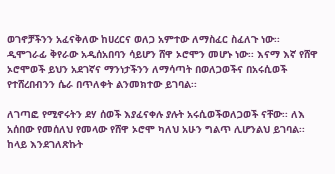ወገኖቻችንን አፈናቅለው ከሀረርና ወለጋ አምተው ለማስፈር ስፈለጉ ነው፡፡ ዲሞገራፊ ቅየራው አዲሰአበባን ሳይሆን ሸዋ ኦሮሞን መሆኑ ነው፡፡ እናማ እኛ የሸዋ ኦሮሞወች ይህን አደገኛና ማንነታችንን ለማሳጣት በወለጋወችና በአሩሲወች የተሸረበብንን ሴራ በጥለቀት ልንመክተው ይገባል፡፡

ለገጣፎ የሚኖሩትን ደሃ ሰወች እያፈናቀሉ ያሉት አሩሲወችወለጋወች ናቸው፡፡ ለእ አሰበው የመሰለህ የመላው የሸዋ ኦሮሞ ካለህ አሁን ግልጥ ሊሆንልህ ይገባል፡፡ ከላይ እንደገለጽኩት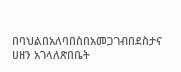በባህልበአለባበስበአመጋገብበደስታና ሀዘን አገላለጽበቤት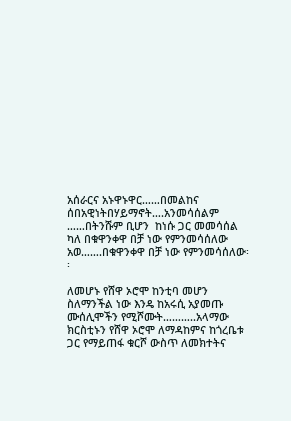አሰራርና አኑዋኑዋር……በመልከና ሰበአዊነትበሃይማኖት….አንመሳሰልም ……በትንሹም ቢሆን  ከነሱ ጋር መመሳሰል ካለ በቁዋንቀዋ በቻ ነው የምንመሳሰለው አወ…….በቁዋንቀዋ በቻ ነው የምንመሳሰለው፡፡

ለመሆኑ የሸዋ ኦሮሞ ከንቲባ መሆን ስለማንችል ነው እንዴ ከአሩሲ አያመጡ ሙሰሊሞችን የሚሾሙት………..አላማው ክርስቲኑን የሸዋ ኦሮሞ ለማዳከምና ከጎረቤቱ ጋር የማይጠፋ ቁርሾ ውስጥ ለመክተትና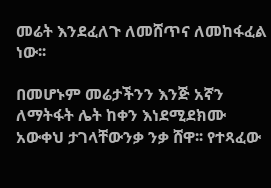መሬት እንደፈለጉ ለመሸጥና ለመከፋፈል ነው፡፡

በመሆኑም መሬታችንን እንጅ አኛን ለማትፋት ሌት ከቀን እነደሚደክሙ አውቀህ ታገላቸውንቃ ንቃ ሸዋ፡፡ የተጻፈው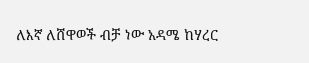ለእኛ ለሸዋወች ብቻ ነው አዳሜ ከሃረር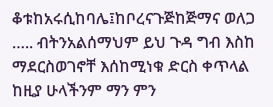ቆቱከአሩሲከባሌ፤ከቦረናጉጅከጅማና ወለጋ ….. ብትንአልሰማህም ይህ ጉዳ ግብ እስከ ማደርስወገኖቸ እሰከሚነቁ ድርስ ቀጥላል ከዚያ ሁላችንም ማን ምን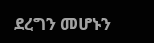ደረግን መሆኑን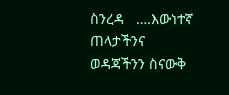ስንረዳ   ….እውነተኛ ጠላታችንና ወዳጃችንን ስናውቅ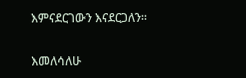እምናደርገውን እናደርጋለን፡፡

እመለሳለሁ